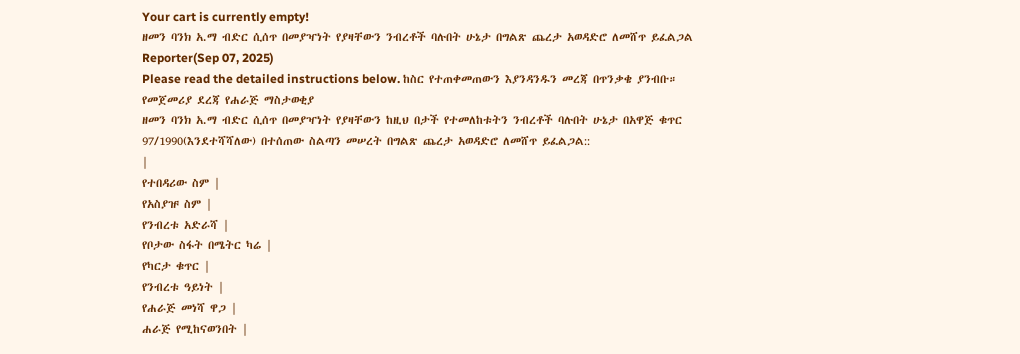Your cart is currently empty!
ዘመን ባንክ አ.ማ ብድር ሲሰጥ በመያዣነት የያዛቸውን ንብረቶች ባሉበት ሁኔታ በግልጽ ጨረታ አወዳድሮ ለመሸጥ ይፈልጋል
Reporter(Sep 07, 2025)
Please read the detailed instructions below. ከስር የተጠቀመጠውን እያንዳንዱን መረጃ በጥንቃቄ ያንብቡ።
የመጀመሪያ ደረጃ የሐራጅ ማስታወቂያ
ዘመን ባንክ አ.ማ ብድር ሲሰጥ በመያዣነት የያዛቸውን ከዚህ በታች የተመለከቱትን ንብረቶች ባሉበት ሁኔታ በአዋጅ ቁጥር 97/1990(እንደተሻሻለው) በተሰጠው ስልጣን መሠረት በግልጽ ጨረታ አወዳድሮ ለመሸጥ ይፈልጋል::
|
የተበዳሪው ስም |
የአስያዡ ስም |
የንብረቱ አድራሻ |
የቦታው ስፋት በሜትር ካሬ |
የካርታ ቁጥር |
የንብረቱ ዓይነት |
የሐራጅ መነሻ ዋጋ |
ሐራጅ የሚከናወንበት |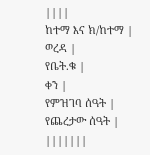||||
ከተማ እና ክ/ከተማ |
ወረዳ |
የቤት.ቁ |
ቀን |
የምዝገባ ሰዓት |
የጨረታው ሰዓት |
|||||||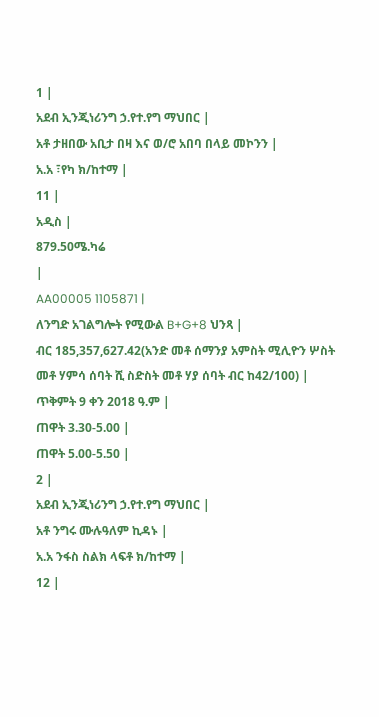1 |
አደብ ኢንጂነሪንግ ኃ.የተ.የግ ማህበር |
አቶ ታዘበው አቢታ በዛ እና ወ/ሮ አበባ በላይ መኮንን |
አ.አ ፣የካ ክ/ከተማ |
11 |
አዲስ |
879.50ሜ.ካሬ
|
AA00005 1105871 |
ለንግድ አገልግሎት የሚውል B+G+8 ህንጻ |
ብር 185,357,627.42(አንድ መቶ ሰማንያ አምስት ሚሊዮን ሦስት መቶ ሃምሳ ሰባት ሺ ስድስት መቶ ሃያ ሰባት ብር ከ42/100) |
ጥቅምት 9 ቀን 2018 ዓ.ም |
ጠዋት 3.30-5.00 |
ጠዋት 5.00-5.50 |
2 |
አደብ ኢንጂነሪንግ ኃ.የተ.የግ ማህበር |
አቶ ንግሩ ሙሉዓለም ኪዳኑ |
አ.አ ንፋስ ስልክ ላፍቶ ክ/ከተማ |
12 |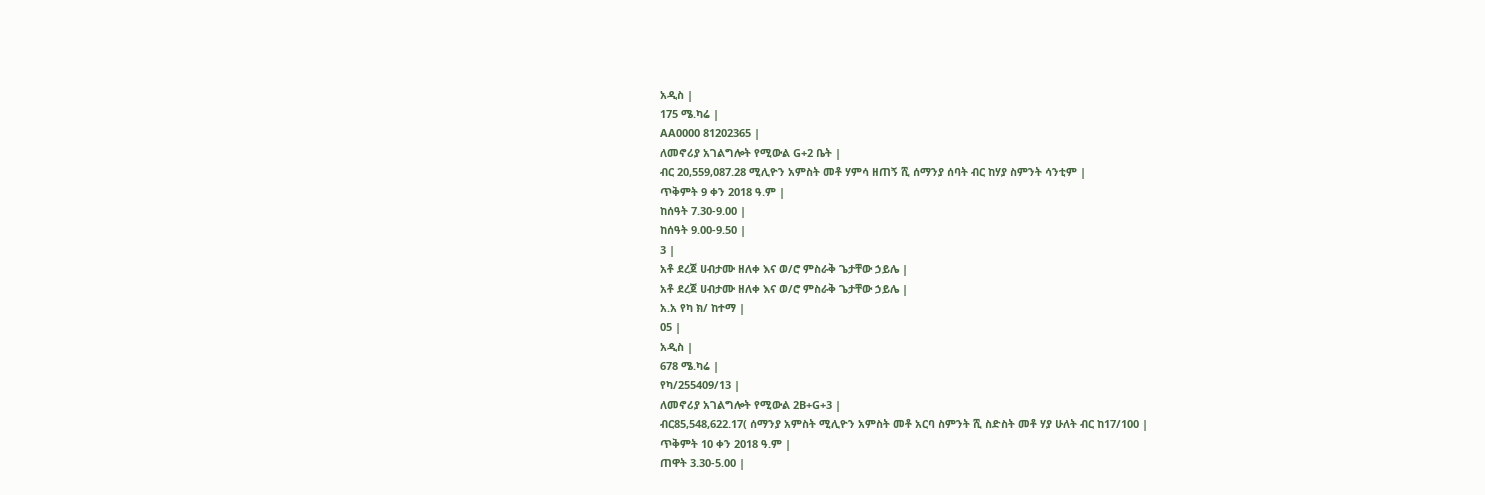አዲስ |
175 ሜ.ካሬ |
AA0000 81202365 |
ለመኖሪያ አገልግሎት የሚውል G+2 ቤት |
ብር 20,559,087.28 ሚሊዮን አምስት መቶ ሃምሳ ዘጠኝ ሺ ሰማንያ ሰባት ብር ከሃያ ስምንት ሳንቲም |
ጥቅምት 9 ቀን 2018 ዓ.ም |
ከሰዓት 7.30-9.00 |
ከሰዓት 9.00-9.50 |
3 |
አቶ ደረጀ ሀብታሙ ዘለቀ እና ወ/ሮ ምስራቅ ጌታቸው ኃይሌ |
አቶ ደረጀ ሀብታሙ ዘለቀ እና ወ/ሮ ምስራቅ ጌታቸው ኃይሌ |
አ.አ የካ ክ/ ከተማ |
05 |
አዲስ |
678 ሜ.ካሬ |
የካ/255409/13 |
ለመኖሪያ አገልግሎት የሚውል 2B+G+3 |
ብር85,548,622.17( ሰማንያ አምስት ሚሊዮን አምስት መቶ አርባ ስምንት ሺ ስድስት መቶ ሃያ ሁለት ብር ከ17/100 |
ጥቅምት 10 ቀን 2018 ዓ.ም |
ጠዋት 3.30-5.00 |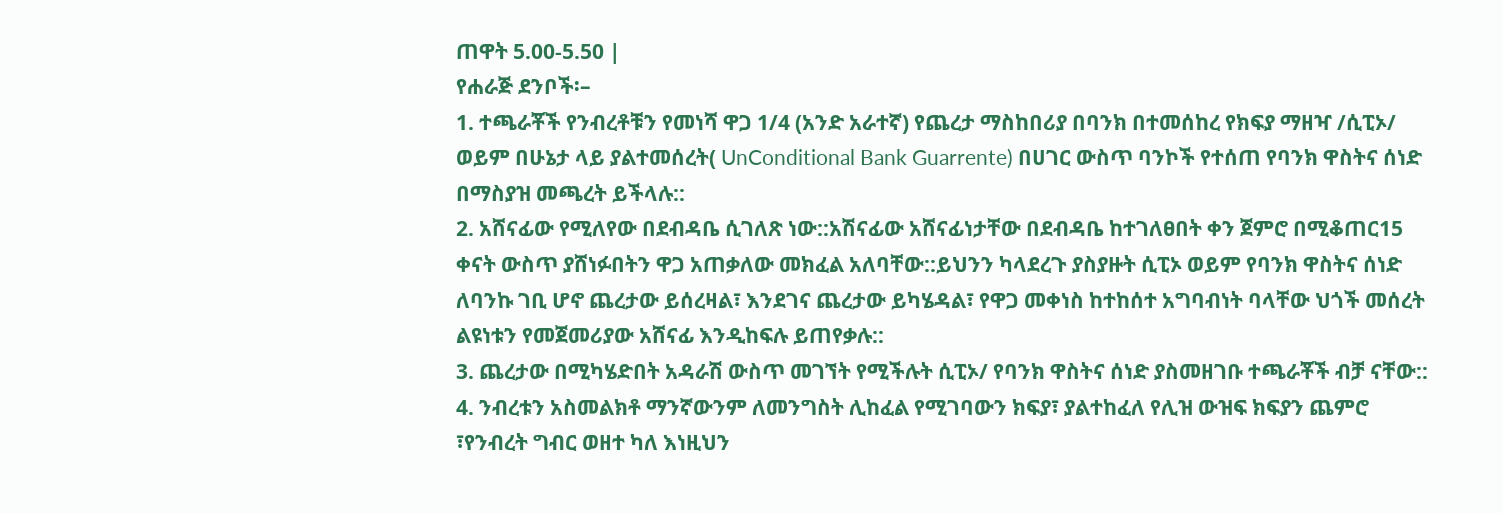ጠዋት 5.00-5.50 |
የሐራጅ ደንቦች፡–
1. ተጫራቾች የንብረቶቹን የመነሻ ዋጋ 1/4 (አንድ አራተኛ) የጨረታ ማስከበሪያ በባንክ በተመሰከረ የክፍያ ማዘዣ /ሲፒኦ/ ወይም በሁኔታ ላይ ያልተመሰረት( UnConditional Bank Guarrente) በሀገር ውስጥ ባንኮች የተሰጠ የባንክ ዋስትና ሰነድ በማስያዝ መጫረት ይችላሉ::
2. አሸናፊው የሚለየው በደብዳቤ ሲገለጽ ነው::አሽናፊው አሸናፊነታቸው በደብዳቤ ከተገለፀበት ቀን ጀምሮ በሚቆጠር15 ቀናት ውስጥ ያሸነፉበትን ዋጋ አጠቃለው መክፈል አለባቸው::ይህንን ካላደረጉ ያስያዙት ሲፒኦ ወይም የባንክ ዋስትና ሰነድ ለባንኩ ገቢ ሆኖ ጨረታው ይሰረዛል፣ እንደገና ጨረታው ይካሄዳል፣ የዋጋ መቀነስ ከተከሰተ አግባብነት ባላቸው ህጎች መሰረት ልዩነቱን የመጀመሪያው አሸናፊ እንዲከፍሉ ይጠየቃሉ::
3. ጨረታው በሚካሄድበት አዳራሽ ውስጥ መገኘት የሚችሉት ሲፒኦ/ የባንክ ዋስትና ሰነድ ያስመዘገቡ ተጫራቾች ብቻ ናቸው::
4. ንብረቱን አስመልክቶ ማንኛውንም ለመንግስት ሊከፈል የሚገባውን ክፍያ፣ ያልተከፈለ የሊዝ ውዝፍ ክፍያን ጨምሮ ፣የንብረት ግብር ወዘተ ካለ እነዚህን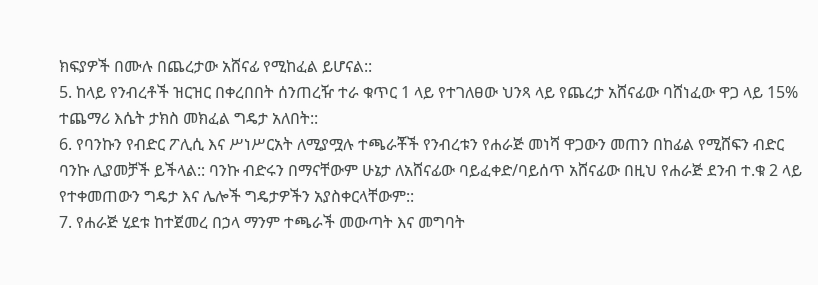ክፍያዎች በሙሉ በጨረታው አሸናፊ የሚከፈል ይሆናል::
5. ከላይ የንብረቶች ዝርዝር በቀረበበት ሰንጠረዥ ተራ ቁጥር 1 ላይ የተገለፀው ህንጻ ላይ የጨረታ አሸናፊው ባሸነፈው ዋጋ ላይ 15% ተጨማሪ እሴት ታክስ መክፈል ግዴታ አለበት::
6. የባንኩን የብድር ፖሊሲ እና ሥነሥርአት ለሚያሟሉ ተጫራቾች የንብረቱን የሐራጅ መነሻ ዋጋውን መጠን በከፊል የሚሸፍን ብድር ባንኩ ሊያመቻች ይችላል:: ባንኩ ብድሩን በማናቸውም ሁኔታ ለአሸናፊው ባይፈቀድ/ባይሰጥ አሸናፊው በዚህ የሐራጅ ደንብ ተ.ቁ 2 ላይ የተቀመጠውን ግዴታ እና ሌሎች ግዴታዎችን አያስቀርላቸውም::
7. የሐራጅ ሂደቱ ከተጀመረ በኃላ ማንም ተጫራች መውጣት እና መግባት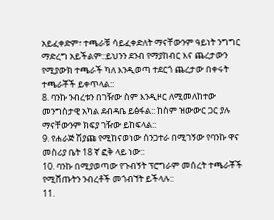አይፈቀድም፣ ተጫራቹ ሳይፈቀድለት ማናቸውንም ዓይነት ንግግር ማድረግ አይችልም::ይህንን ደንብ የማያከብር እና ጨረታውን የሚያውክ ተጫራች ካለ እንዲወጣ ተደርጎ ጨረታው በቀሩት ተጫራቾች ይቀጥላል::
8. ባንኩ ንብረቱን በገዥው ስም እንዲዞር ለሚመለከተው መንግስታዊ አካል ደብዳቤ ይፅፋል:: ከስም ዝውውር ጋር ያሉ ማናቸውንም ክፍያ ገዥው ይከፍላል::
9. የሐራጅ ሽያጩ የሚከናወነው ሰንጋተራ በሚገኝው የባንኩ ዋና መስሪያ ቤት 18 ኛ ፎቅ ላይ ነው::
10. ባንኩ በሚያወጣው የጉብኝት ፕሮግራም መሰረት ተጫራቾች የሚሸጡትን ንብረቶች መጎብኘት ይችላሉ::
11.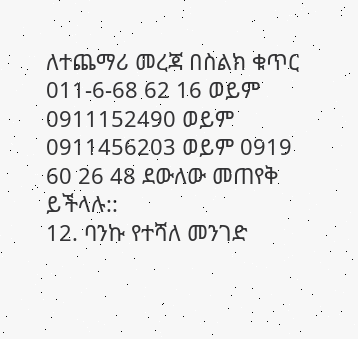ለተጨማሪ መረጃ በስልክ ቁጥር 011-6-68 62 16 ወይም 0911152490 ወይም 0911456203 ወይም 0919 60 26 48 ደውለው መጠየቅ ይችላሉ::
12. ባንኩ የተሻለ መንገድ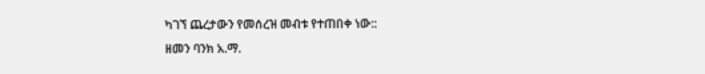ካገኘ ጨረታውን የመሰረዝ መብቱ የተጠበቀ ነው::
ዘመን ባንክ አ.ማ.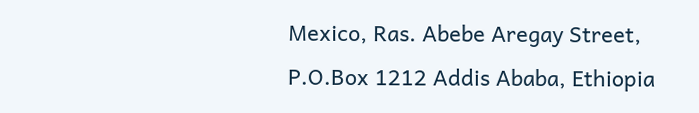Mexico, Ras. Abebe Aregay Street, P.O.Box 1212 Addis Ababa, Ethiopia